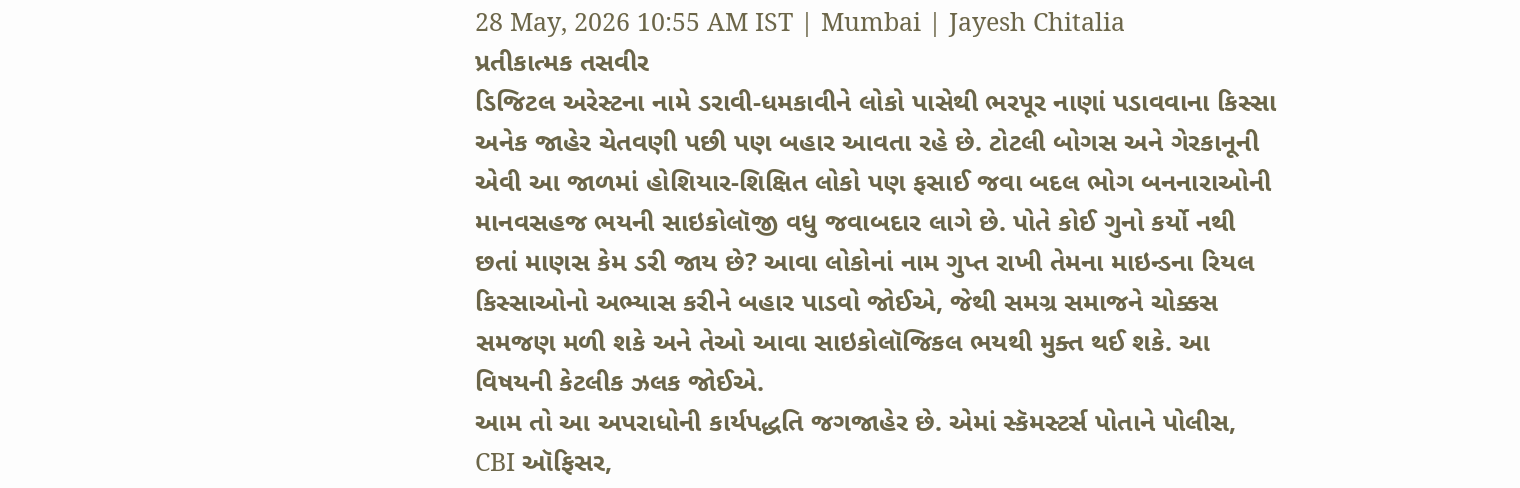28 May, 2026 10:55 AM IST | Mumbai | Jayesh Chitalia
પ્રતીકાત્મક તસવીર
ડિજિટલ અરેસ્ટના નામે ડરાવી-ધમકાવીને લોકો પાસેથી ભરપૂર નાણાં પડાવવાના કિસ્સા અનેક જાહેર ચેતવણી પછી પણ બહાર આવતા રહે છે. ટોટલી બોગસ અને ગેરકાનૂની એવી આ જાળમાં હોશિયાર-શિક્ષિત લોકો પણ ફસાઈ જવા બદલ ભોગ બનનારાઓની માનવસહજ ભયની સાઇકોલૉજી વધુ જવાબદાર લાગે છે. પોતે કોઈ ગુનો કર્યો નથી છતાં માણસ કેમ ડરી જાય છે? આવા લોકોનાં નામ ગુપ્ત રાખી તેમના માઇન્ડના રિયલ કિસ્સાઓનો અભ્યાસ કરીને બહાર પાડવો જોઈએ, જેથી સમગ્ર સમાજને ચોક્કસ સમજણ મળી શકે અને તેઓ આવા સાઇકોલૉજિકલ ભયથી મુક્ત થઈ શકે. આ વિષયની કેટલીક ઝલક જોઈએ.
આમ તો આ અપરાધોની કાર્યપદ્ધતિ જગજાહેર છે. એમાં સ્કૅમસ્ટર્સ પોતાને પોલીસ, CBI ઑફિસર,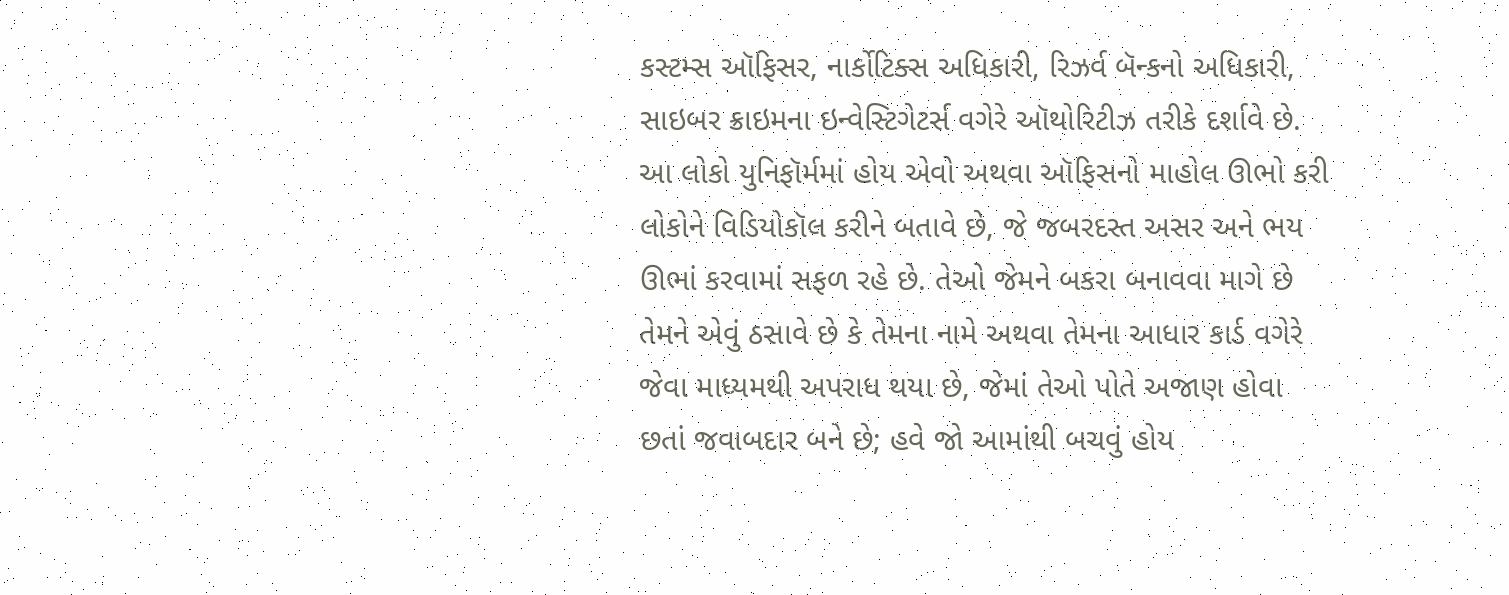કસ્ટમ્સ ઑફિસર, નાર્કોટિક્સ અધિકારી, રિઝર્વ બૅન્કનો અધિકારી, સાઇબર ક્રાઇમના ઇન્વેસ્ટિગેટર્સ વગેરે ઑથોરિટીઝ તરીકે દર્શાવે છે. આ લોકો યુનિફૉર્મમાં હોય એવો અથવા ઑફિસનો માહોલ ઊભો કરી લોકોને વિડિયોકૉલ કરીને બતાવે છે, જે જબરદસ્ત અસર અને ભય ઊભાં કરવામાં સફળ રહે છે. તેઓ જેમને બકરા બનાવવા માગે છે તેમને એવું ઠસાવે છે કે તેમના નામે અથવા તેમના આધાર કાર્ડ વગેરે જેવા માધ્યમથી અપરાધ થયા છે, જેમાં તેઓ પોતે અજાણ હોવા છતાં જવાબદાર બને છે; હવે જો આમાંથી બચવું હોય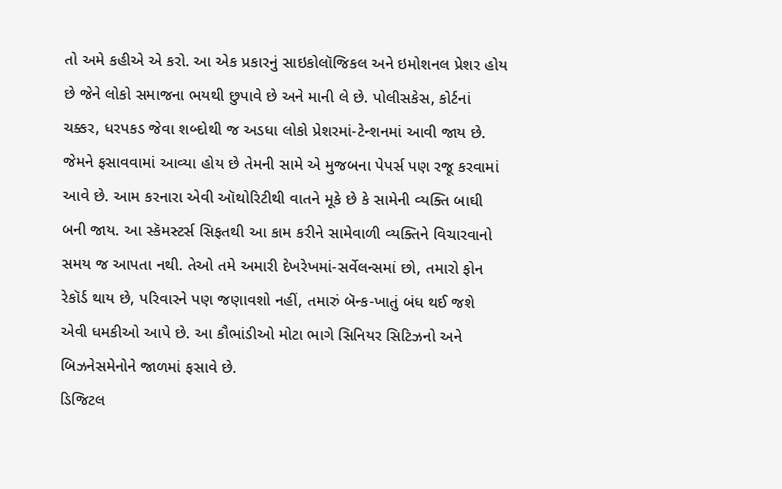તો અમે કહીએ એ કરો. આ એક પ્રકારનું સાઇકોલૉજિકલ અને ઇમોશનલ પ્રેશર હોય છે જેને લોકો સમાજના ભયથી છુપાવે છે અને માની લે છે. પોલીસકેસ, કોર્ટનાં ચક્કર, ધરપકડ જેવા શબ્દોથી જ અડધા લોકો પ્રેશરમાં-ટેન્શનમાં આવી જાય છે. જેમને ફસાવવામાં આવ્યા હોય છે તેમની સામે એ મુજબના પેપર્સ પણ રજૂ કરવામાં આવે છે. આમ કરનારા એવી ઑથોરિટીથી વાતને મૂકે છે કે સામેની વ્યક્તિ બાઘી બની જાય. આ સ્કૅમસ્ટર્સ સિફતથી આ કામ કરીને સામેવાળી વ્યક્તિને વિચારવાનો સમય જ આપતા નથી. તેઓ તમે અમારી દેખરેખમાં-સર્વેલન્સમાં છો, તમારો ફોન રેકૉર્ડ થાય છે, પરિવારને પણ જણાવશો નહીં, તમારું બૅન્ક-ખાતું બંધ થઈ જશે એવી ધમકીઓ આપે છે. આ કૌભાંડીઓ મોટા ભાગે સિનિયર સિટિઝનો અને બિઝનેસમેનોને જાળમાં ફસાવે છે.
ડિજિટલ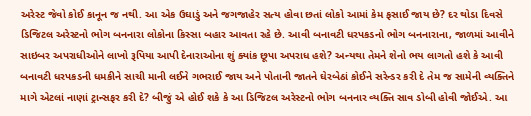અરેસ્ટ જેવો કોઈ કાનૂન જ નથી. આ એક ઉઘાડું અને જગજાહેર સત્ય હોવા છતાં લોકો આમાં કેમ ફસાઈ જાય છે? દર થોડા દિવસે ડિજિટલ અરેસ્ટનો ભોગ બનનારા લોકોના કિસ્સા બહાર આવતા રહે છે. આવી બનાવટી ધરપકડનો ભોગ બનનારાના, જાળમાં આવીને સાઇબર અપરાધીઓને લાખો રૂપિયા આપી દેનારાઓના શું ક્યાંક છૂપા અપરાધ હશે? અન્યથા તેમને શેનો ભય લાગતો હશે કે આવી બનાવટી ધરપકડની ધમકીને સાચી માની લઈને ગભરાઈ જાય અને પોતાની જાતને ઘેરબેઠાં કોઈને સરેન્ડર કરી દે તેમ જ સામેની વ્યક્તિને માગે એટલાં નાણાં ટ્રાન્સફર કરી દે? બીજું એ હોઈ શકે કે આ ડિજિટલ અરેસ્ટનો ભોગ બનનાર વ્યક્તિ સાવ ડોબી હોવી જોઈએ. આ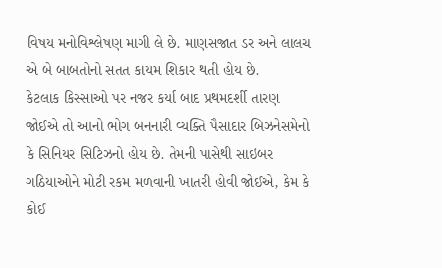વિષય મનોવિશ્લેષણ માગી લે છે. માણસજાત ડર અને લાલચ એ બે બાબતોનો સતત કાયમ શિકાર થતી હોય છે.
કેટલાક કિસ્સાઓ પર નજર કર્યા બાદ પ્રથમદર્શી તારણ જોઈએ તો આનો ભોગ બનનારી વ્યક્તિ પૈસાદાર બિઝનેસમેનો કે સિનિયર સિટિઝનો હોય છે. તેમની પાસેથી સાઇબર ગઠિયાઓને મોટી રકમ મળવાની ખાતરી હોવી જોઈએ, કેમ કે કોઈ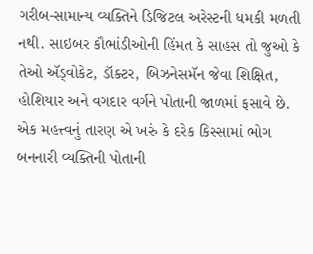ગરીબ-સામાન્ય વ્યક્તિને ડિજિટલ અરેસ્ટની ધમકી મળતી નથી. સાઇબર કૌભાંડીઓની હિંમત કે સાહસ તો જુઓ કે તેઓ ઍડ્વોકેટ, ડૉક્ટર, બિઝનેસમૅન જેવા શિક્ષિત, હોશિયાર અને વગદાર વર્ગને પોતાની જાળમાં ફસાવે છે. એક મહત્ત્વનું તારણ એ ખરું કે દરેક કિસ્સામાં ભોગ બનનારી વ્યક્તિની પોતાની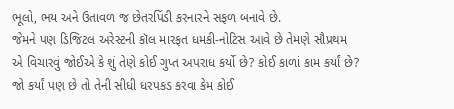ભૂલો, ભય અને ઉતાવળ જ છેતરપિંડી કરનારને સફળ બનાવે છે.
જેમને પણ ડિજિટલ અરેસ્ટની કૉલ મારફત ધમકી-નોટિસ આવે છે તેમણે સૌપ્રથમ એ વિચારવું જોઈએ કે શું તેણે કોઈ ગુપ્ત અપરાધ કર્યો છે? કોઈ કાળાં કામ કર્યાં છે? જો કર્યાં પણ છે તો તેની સીધી ધરપકડ કરવા કેમ કોઈ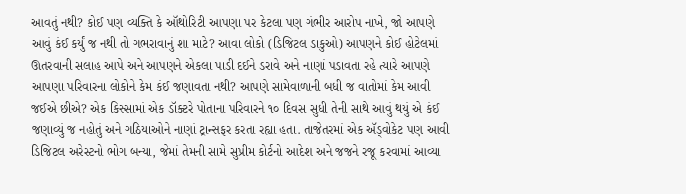આવતું નથી? કોઈ પણ વ્યક્તિ કે ઑથોરિટી આપણા પર કેટલા પણ ગંભીર આરોપ નાખે, જો આપણે આવું કંઈ કર્યું જ નથી તો ગભરાવાનું શા માટે? આવા લોકો (ડિજિટલ ડાકુઓ) આપણને કોઈ હોટેલમાં ઊતરવાની સલાહ આપે અને આપણને એકલા પાડી દઈને ડરાવે અને નાણાં પડાવતા રહે ત્યારે આપણે આપણા પરિવારના લોકોને કેમ કંઈ જણાવતા નથી? આપણે સામેવાળાની બધી જ વાતોમાં કેમ આવી જઈએ છીએ? એક કિસ્સામાં એક ડૉક્ટરે પોતાના પરિવારને ૧૦ દિવસ સુધી તેની સાથે આવું થયું એ કંઈ જણાવ્યું જ નહોતું અને ગઠિયાઓને નાણાં ટ્રાન્સફર કરતા રહ્યા હતા. તાજેતરમાં એક ઍડ્વોકેટ પણ આવી ડિજિટલ અરેસ્ટનો ભોગ બન્યા, જેમાં તેમની સામે સુપ્રીમ કોર્ટનો આદેશ અને જજને રજૂ કરવામાં આવ્યા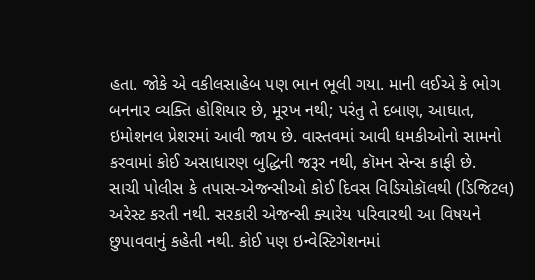હતા. જોકે એ વકીલસાહેબ પણ ભાન ભૂલી ગયા. માની લઈએ કે ભોગ બનનાર વ્યક્તિ હોશિયાર છે, મૂરખ નથી; પરંતુ તે દબાણ, આઘાત, ઇમોશનલ પ્રેશરમાં આવી જાય છે. વાસ્તવમાં આવી ધમકીઓનો સામનો કરવામાં કોઈ અસાધારણ બુદ્ધિની જરૂર નથી, કૉમન સેન્સ કાફી છે.
સાચી પોલીસ કે તપાસ-એજન્સીઓ કોઈ દિવસ વિડિયોકૉલથી (ડિજિટલ) અરેસ્ટ કરતી નથી. સરકારી એજન્સી ક્યારેય પરિવારથી આ વિષયને છુપાવવાનું કહેતી નથી. કોઈ પણ ઇન્વેસ્ટિગેશનમાં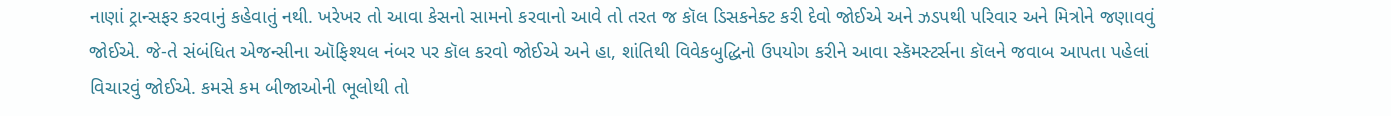નાણાં ટ્રાન્સફર કરવાનું કહેવાતું નથી. ખરેખર તો આવા કેસનો સામનો કરવાનો આવે તો તરત જ કૉલ ડિસકનેક્ટ કરી દેવો જોઈએ અને ઝડપથી પરિવાર અને મિત્રોને જણાવવું જોઈએ. જે-તે સંબંધિત એજન્સીના ઑફિશ્યલ નંબર પર કૉલ કરવો જોઈએ અને હા, શાંતિથી વિવેકબુદ્ધિનો ઉપયોગ કરીને આવા સ્કૅમસ્ટર્સના કૉલને જવાબ આપતા પહેલાં વિચારવું જોઈએ. કમસે કમ બીજાઓની ભૂલોથી તો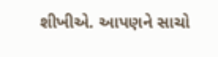શીખીએ. આપણને સાચો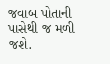જવાબ પોતાની પાસેથી જ મળી જશે.